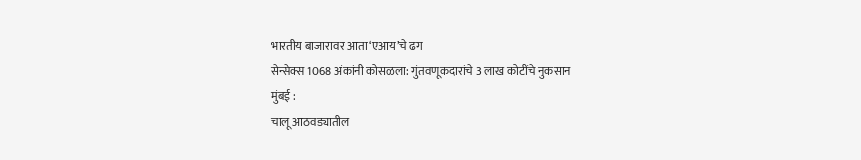भारतीय बाजारावर आता‘एआय’चे ढग
सेन्सेक्स 1068 अंकांनी कोसळला: गुंतवणूकदारांचे 3 लाख कोटींचे नुकसान
मुंबई :
चालू आठवड्यातील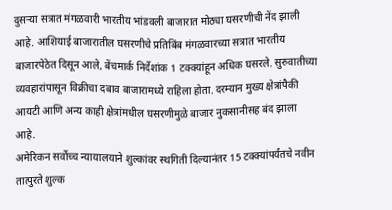दुसऱ्या सत्रात मंगळवारी भारतीय भांडवली बाजारात मोठ्या घसरणीची नेंद झाली आहे. आशियाई बाजारातील घसरणीचे प्रतिबिंब मंगळवारच्या सत्रात भारतीय बाजारपेठेत दिसून आले, बेंचमार्क निर्देशांक 1 टक्क्यांहून अधिक घसरले. सुरुवातीच्या व्यवहारांपासून विक्रीचा दबाव बाजारामध्ये राहिला होता. दरम्यान मुख्य क्षेत्रांपैकी आयटी आणि अन्य काही क्षेत्रांमधील घसरणीमुळे बाजार नुकसानीसह बंद झाला आहे.
अमेरिकन सर्वोच्च न्यायालयाने शुल्कांवर स्थगिती दिल्यानंतर 15 टक्क्यांपर्यंतचे नवीन तात्पुरते शुल्क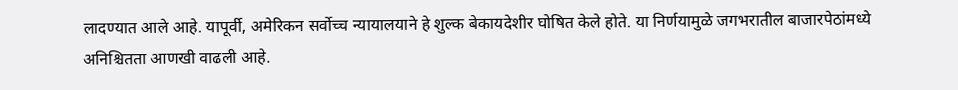लादण्यात आले आहे. यापूर्वी, अमेरिकन सर्वोच्च न्यायालयाने हे शुल्क बेकायदेशीर घोषित केले होते. या निर्णयामुळे जगभरातील बाजारपेठांमध्ये अनिश्चितता आणखी वाढली आहे.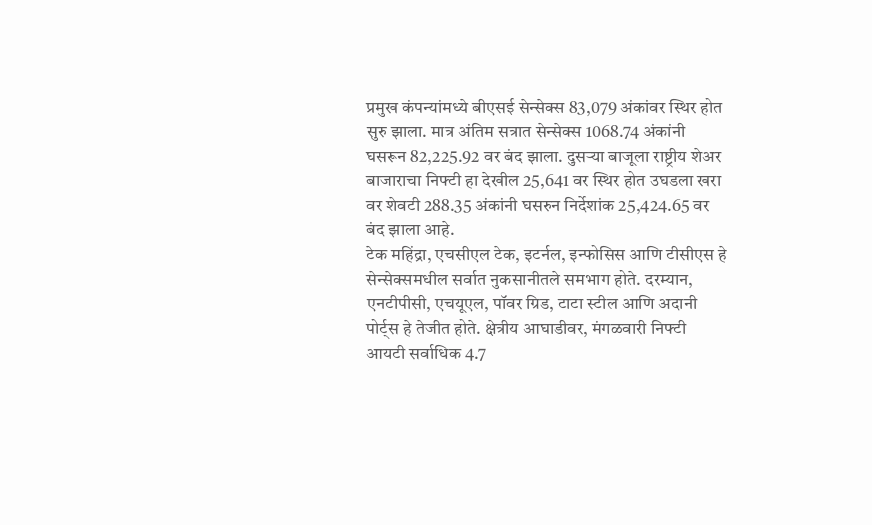प्रमुख कंपन्यांमध्ये बीएसई सेन्सेक्स 83,079 अंकांवर स्थिर होत सुरु झाला. मात्र अंतिम सत्रात सेन्सेक्स 1068.74 अंकांनी घसरून 82,225.92 वर बंद झाला. दुसऱ्या बाजूला राष्ट्रीय शेअर बाजाराचा निफ्टी हा देखील 25,641 वर स्थिर होत उघडला खरा वर शेवटी 288.35 अंकांनी घसरुन निर्देशांक 25,424.65 वर बंद झाला आहे.
टेक महिंद्रा, एचसीएल टेक, इटर्नल, इन्फोसिस आणि टीसीएस हे सेन्सेक्समधील सर्वात नुकसानीतले समभाग होते. दरम्यान, एनटीपीसी, एचयूएल, पॉवर ग्रिड, टाटा स्टील आणि अदानी पोर्ट्स हे तेजीत होते. क्षेत्रीय आघाडीवर, मंगळवारी निफ्टी आयटी सर्वाधिक 4.7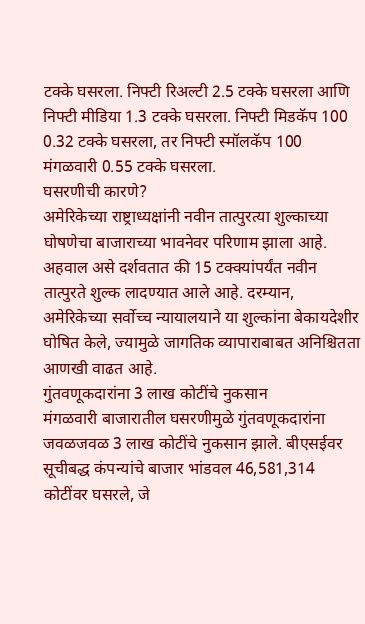टक्के घसरला. निफ्टी रिअल्टी 2.5 टक्के घसरला आणि निफ्टी मीडिया 1.3 टक्के घसरला. निफ्टी मिडकॅप 100 0.32 टक्के घसरला, तर निफ्टी स्मॉलकॅप 100 मंगळवारी 0.55 टक्के घसरला.
घसरणीची कारणे?
अमेरिकेच्या राष्ट्राध्यक्षांनी नवीन तात्पुरत्या शुल्काच्या घोषणेचा बाजाराच्या भावनेवर परिणाम झाला आहे. अहवाल असे दर्शवतात की 15 टक्क्यांपर्यंत नवीन तात्पुरते शुल्क लादण्यात आले आहे. दरम्यान, अमेरिकेच्या सर्वोच्च न्यायालयाने या शुल्कांना बेकायदेशीर घोषित केले, ज्यामुळे जागतिक व्यापाराबाबत अनिश्चितता आणखी वाढत आहे.
गुंतवणूकदारांना 3 लाख कोटींचे नुकसान
मंगळवारी बाजारातील घसरणीमुळे गुंतवणूकदारांना जवळजवळ 3 लाख कोटींचे नुकसान झाले. बीएसईवर सूचीबद्ध कंपन्यांचे बाजार भांडवल 46,581,314 कोटींवर घसरले, जे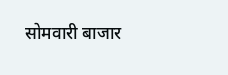सोमवारी बाजार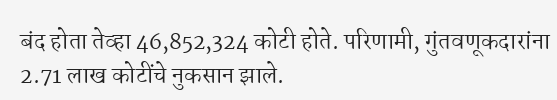बंद होता तेव्हा 46,852,324 कोटी होते. परिणामी, गुंतवणूकदारांना 2.71 लाख कोटींचे नुकसान झाले.